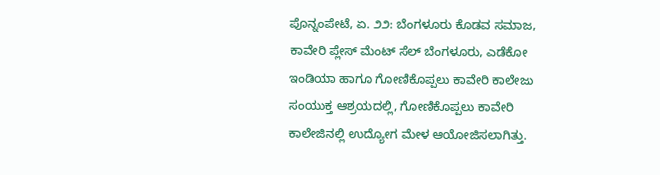ಪೊನ್ನಂಪೇಟೆ, ಏ. ೨೨: ಬೆಂಗಳೂರು ಕೊಡವ ಸಮಾಜ, ಕಾವೇರಿ ಪ್ಲೇಸ್ ಮೆಂಟ್ ಸೆಲ್ ಬೆಂಗಳೂರು, ಎಡೆಕೋ ಇಂಡಿಯಾ ಹಾಗೂ ಗೋಣಿಕೊಪ್ಪಲು ಕಾವೇರಿ ಕಾಲೇಜು ಸಂಯುಕ್ತ ಆಶ್ರಯದಲ್ಲಿ, ಗೋಣಿಕೊಪ್ಪಲು ಕಾವೇರಿ ಕಾಲೇಜಿನಲ್ಲಿ ಉದ್ಯೋಗ ಮೇಳ ಆಯೋಜಿಸಲಾಗಿತ್ತು.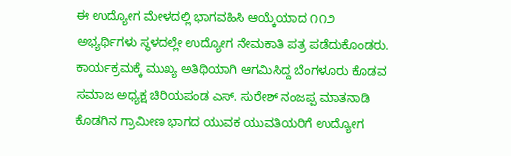ಈ ಉದ್ಯೋಗ ಮೇಳದಲ್ಲಿ ಭಾಗವಹಿಸಿ ಆಯ್ಕೆಯಾದ ೧೧೨ ಅಭ್ಯರ್ಥಿಗಳು ಸ್ಥಳದಲ್ಲೇ ಉದ್ಯೋಗ ನೇಮಕಾತಿ ಪತ್ರ ಪಡೆದುಕೊಂಡರು. ಕಾರ್ಯಕ್ರಮಕ್ಕೆ ಮುಖ್ಯ ಅತಿಥಿಯಾಗಿ ಆಗಮಿಸಿದ್ದ ಬೆಂಗಳೂರು ಕೊಡವ ಸಮಾಜ ಅಧ್ಯಕ್ಷ ಚಿರಿಯಪಂಡ ಎಸ್. ಸುರೇಶ್ ನಂಜಪ್ಪ ಮಾತನಾಡಿ ಕೊಡಗಿನ ಗ್ರಾಮೀಣ ಭಾಗದ ಯುವಕ ಯುವತಿಯರಿಗೆ ಉದ್ಯೋಗ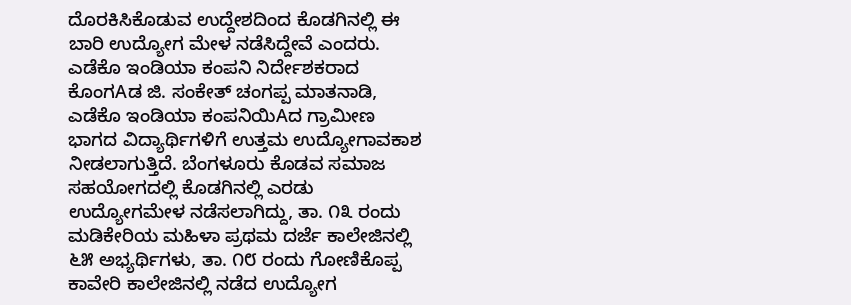ದೊರಕಿಸಿಕೊಡುವ ಉದ್ದೇಶದಿಂದ ಕೊಡಗಿನಲ್ಲಿ ಈ ಬಾರಿ ಉದ್ಯೋಗ ಮೇಳ ನಡೆಸಿದ್ದೇವೆ ಎಂದರು. ಎಡೆಕೊ ಇಂಡಿಯಾ ಕಂಪನಿ ನಿರ್ದೇಶಕರಾದ ಕೊಂಗAಡ ಜಿ. ಸಂಕೇತ್ ಚಂಗಪ್ಪ ಮಾತನಾಡಿ, ಎಡೆಕೊ ಇಂಡಿಯಾ ಕಂಪನಿಯಿAದ ಗ್ರಾಮೀಣ ಭಾಗದ ವಿದ್ಯಾರ್ಥಿಗಳಿಗೆ ಉತ್ತಮ ಉದ್ಯೋಗಾವಕಾಶ ನೀಡಲಾಗುತ್ತಿದೆ. ಬೆಂಗಳೂರು ಕೊಡವ ಸಮಾಜ ಸಹಯೋಗದಲ್ಲಿ ಕೊಡಗಿನಲ್ಲಿ ಎರಡು ಉದ್ಯೋಗಮೇಳ ನಡೆಸಲಾಗಿದ್ದು, ತಾ. ೧೩ ರಂದು ಮಡಿಕೇರಿಯ ಮಹಿಳಾ ಪ್ರಥಮ ದರ್ಜೆ ಕಾಲೇಜಿನಲ್ಲಿ ೬೫ ಅಭ್ಯರ್ಥಿಗಳು, ತಾ. ೧೮ ರಂದು ಗೋಣಿಕೊಪ್ಪ ಕಾವೇರಿ ಕಾಲೇಜಿನಲ್ಲಿ ನಡೆದ ಉದ್ಯೋಗ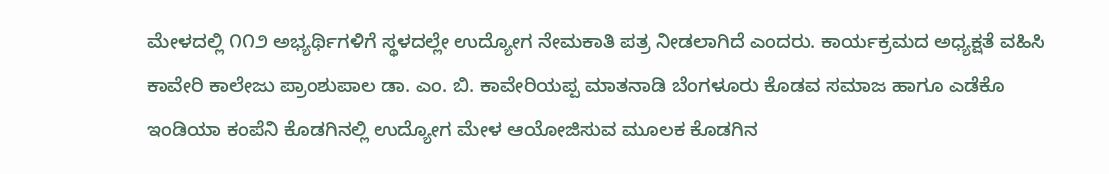ಮೇಳದಲ್ಲಿ ೧೧೨ ಅಭ್ಯರ್ಥಿಗಳಿಗೆ ಸ್ಥಳದಲ್ಲೇ ಉದ್ಯೋಗ ನೇಮಕಾತಿ ಪತ್ರ ನೀಡಲಾಗಿದೆ ಎಂದರು. ಕಾರ್ಯಕ್ರಮದ ಅಧ್ಯಕ್ಷತೆ ವಹಿಸಿ ಕಾವೇರಿ ಕಾಲೇಜು ಪ್ರಾಂಶುಪಾಲ ಡಾ. ಎಂ. ಬಿ. ಕಾವೇರಿಯಪ್ಪ ಮಾತನಾಡಿ ಬೆಂಗಳೂರು ಕೊಡವ ಸಮಾಜ ಹಾಗೂ ಎಡೆಕೊ ಇಂಡಿಯಾ ಕಂಪೆನಿ ಕೊಡಗಿನಲ್ಲಿ ಉದ್ಯೋಗ ಮೇಳ ಆಯೋಜಿಸುವ ಮೂಲಕ ಕೊಡಗಿನ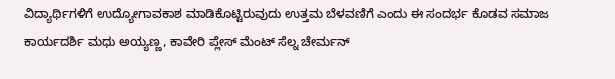ವಿದ್ಯಾರ್ಥಿಗಳಿಗೆ ಉದ್ಯೋಗಾವಕಾಶ ಮಾಡಿಕೊಟ್ಟಿರುವುದು ಉತ್ತಮ ಬೆಳವಣಿಗೆ ಎಂದು ಈ ಸಂದರ್ಭ ಕೊಡವ ಸಮಾಜ ಕಾರ್ಯದರ್ಶಿ ಮಧು ಅಯ್ಯಣ್ಣ, ಕಾವೇರಿ ಪ್ಲೇಸ್ ಮೆಂಟ್ ಸೆಲ್ನ ಚೇರ್ಮನ್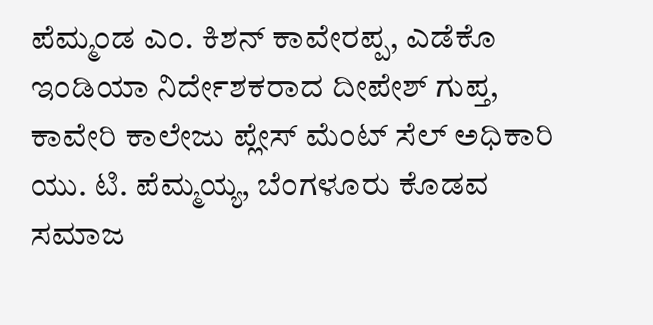ಪೆಮ್ಮಂಡ ಎಂ. ಕಿಶನ್ ಕಾವೇರಪ್ಪ, ಎಡೆಕೊ ಇಂಡಿಯಾ ನಿರ್ದೇಶಕರಾದ ದೀಪೇಶ್ ಗುಪ್ತ, ಕಾವೇರಿ ಕಾಲೇಜು ಪ್ಲೇಸ್ ಮೆಂಟ್ ಸೆಲ್ ಅಧಿಕಾರಿ ಯು. ಟಿ. ಪೆಮ್ಮಯ್ಯ, ಬೆಂಗಳೂರು ಕೊಡವ ಸಮಾಜ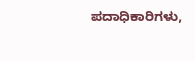ಪದಾಧಿಕಾರಿಗಳು,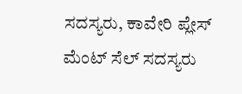ಸದಸ್ಯರು, ಕಾವೇರಿ ಪ್ಲೇಸ್ ಮೆಂಟ್ ಸೆಲ್ ಸದಸ್ಯರು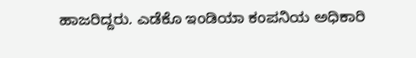ಹಾಜರಿದ್ದರು. ಎಡೆಕೊ ಇಂಡಿಯಾ ಕಂಪನಿಯ ಅಧಿಕಾರಿ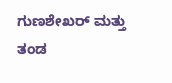ಗುಣಶೇಖರ್ ಮತ್ತು ತಂಡ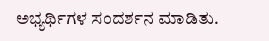ಅಭ್ಯರ್ಥಿಗಳ ಸಂದರ್ಶನ ಮಾಡಿತು.